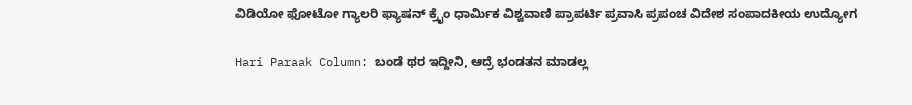ವಿಡಿಯೋ ಫೋಟೋ ಗ್ಯಾಲರಿ ಫ್ಯಾಷನ್ ಕ್ರೈಂ ಧಾರ್ಮಿಕ ವಿಶ್ವವಾಣಿ ಪ್ರಾಪರ್ಟಿ ಪ್ರವಾಸಿ ಪ್ರಪಂಚ ವಿದೇಶ ಸಂಪಾದಕೀಯ ಉದ್ಯೋಗ

Hari Paraak Column: ಬಂಡೆ ಥರ ಇದ್ದೀನಿ, ಆದ್ರೆ ಭಂಡತನ ಮಾಡಲ್ಲ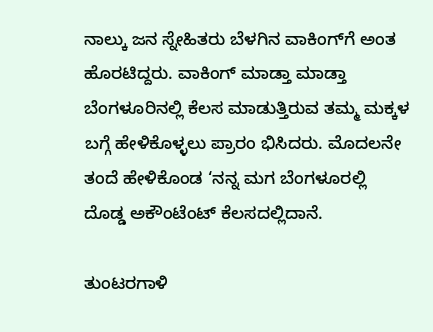ನಾಲ್ಕು ಜನ ಸ್ನೇಹಿತರು ಬೆಳಗಿನ ವಾಕಿಂಗ್‌ಗೆ ಅಂತ ಹೊರಟಿದ್ದರು. ವಾಕಿಂಗ್ ಮಾಡ್ತಾ ಮಾಡ್ತಾ ಬೆಂಗಳೂರಿನಲ್ಲಿ ಕೆಲಸ ಮಾಡುತ್ತಿರುವ ತಮ್ಮ ಮಕ್ಕಳ ಬಗ್ಗೆ ಹೇಳಿಕೊಳ್ಳಲು ಪ್ರಾರಂ ಭಿಸಿದರು. ಮೊದಲನೇ ತಂದೆ ಹೇಳಿಕೊಂಡ ‘ನನ್ನ ಮಗ ಬೆಂಗಳೂರಲ್ಲಿ ದೊಡ್ಡ ಅಕೌಂಟೆಂಟ್ ಕೆಲಸದಲ್ಲಿದಾನೆ.

ತುಂಟರಗಾಳಿ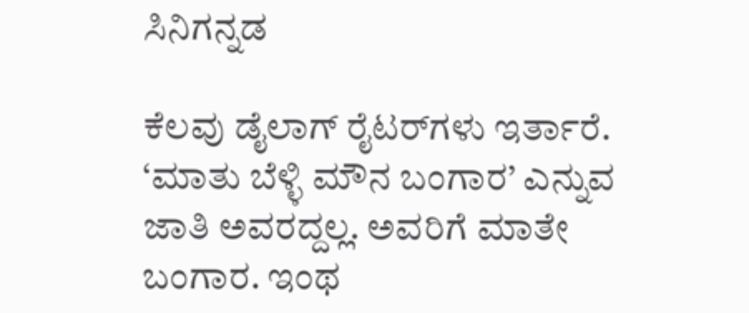ಸಿನಿಗನ್ನಡ

ಕೆಲವು ಡೈಲಾಗ್ ರೈಟರ್‌ಗಳು ಇರ್ತಾರೆ. ‘ಮಾತು ಬೆಳ್ಳಿ ಮೌನ ಬಂಗಾರ’ ಎನ್ನುವ ಜಾತಿ ಅವರದ್ದಲ್ಲ. ಅವರಿಗೆ ಮಾತೇ ಬಂಗಾರ. ಇಂಥ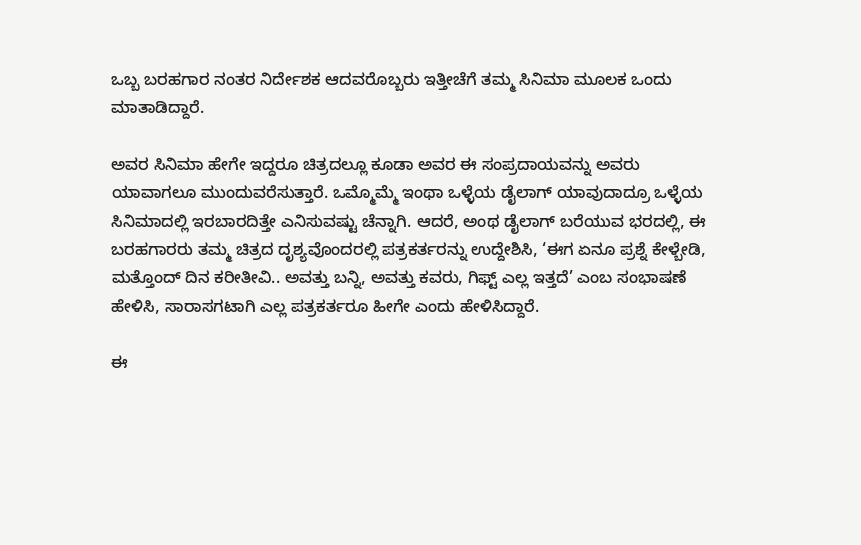ಒಬ್ಬ ಬರಹಗಾರ ನಂತರ ನಿರ್ದೇಶಕ ಆದವರೊಬ್ಬರು ಇತ್ತೀಚೆಗೆ ತಮ್ಮ ಸಿನಿಮಾ ಮೂಲಕ ಒಂದು ಮಾತಾಡಿದ್ದಾರೆ.

ಅವರ ಸಿನಿಮಾ ಹೇಗೇ ಇದ್ದರೂ ಚಿತ್ರದಲ್ಲೂ ಕೂಡಾ ಅವರ ಈ ಸಂಪ್ರದಾಯವನ್ನು ಅವರು ಯಾವಾಗಲೂ ಮುಂದುವರೆಸುತ್ತಾರೆ. ಒಮ್ಮೊಮ್ಮೆ ಇಂಥಾ ಒಳ್ಳೆಯ ಡೈಲಾಗ್ ಯಾವುದಾದ್ರೂ ಒಳ್ಳೆಯ ಸಿನಿಮಾದಲ್ಲಿ ಇರಬಾರದಿತ್ತೇ ಎನಿಸುವಷ್ಟು ಚೆನ್ನಾಗಿ. ಆದರೆ, ಅಂಥ ಡೈಲಾಗ್ ಬರೆಯುವ ಭರದಲ್ಲಿ, ಈ ಬರಹಗಾರರು ತಮ್ಮ ಚಿತ್ರದ ದೃಶ್ಯವೊಂದರಲ್ಲಿ ಪತ್ರಕರ್ತರನ್ನು ಉದ್ದೇಶಿಸಿ, ‘ಈಗ ಏನೂ ಪ್ರಶ್ನೆ ಕೇಳ್ಬೇಡಿ, ಮತ್ತೊಂದ್ ದಿನ ಕರೀತೀವಿ.. ಅವತ್ತು ಬನ್ನಿ, ಅವತ್ತು ಕವರು, ಗಿಫ್ಟ್‌ ಎಲ್ಲ ಇತ್ತದೆ’ ಎಂಬ ಸಂಭಾಷಣೆ ಹೇಳಿಸಿ, ಸಾರಾಸಗಟಾಗಿ ಎಲ್ಲ ಪತ್ರಕರ್ತರೂ ಹೀಗೇ ಎಂದು ಹೇಳಿಸಿದ್ದಾರೆ.

ಈ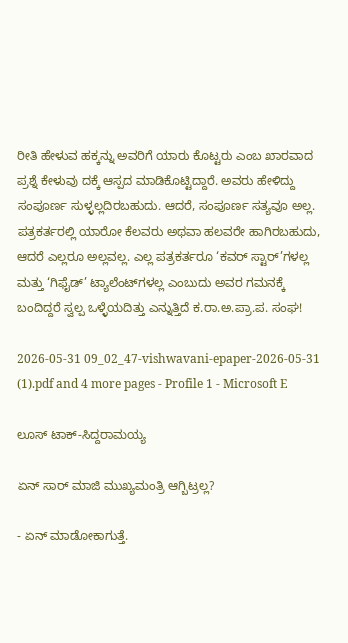ರೀತಿ ಹೇಳುವ ಹಕ್ಕನ್ನು ಅವರಿಗೆ ಯಾರು ಕೊಟ್ಟರು ಎಂಬ ಖಾರವಾದ ಪ್ರಶ್ನೆ ಕೇಳುವು ದಕ್ಕೆ ಆಸ್ಪದ ಮಾಡಿಕೊಟ್ಟಿದ್ದಾರೆ. ಅವರು ಹೇಳಿದ್ದು ಸಂಪೂರ್ಣ ಸುಳ್ಳಲ್ಲದಿರಬಹುದು. ಆದರೆ, ಸಂಪೂರ್ಣ ಸತ್ಯವೂ ಅಲ್ಲ. ಪತ್ರಕರ್ತರಲ್ಲಿ ಯಾರೋ ಕೆಲವರು ಅಥವಾ ಹಲವರೇ ಹಾಗಿರಬಹುದು, ಆದರೆ ಎಲ್ಲರೂ ಅಲ್ಲವಲ್ಲ. ಎಲ್ಲ ಪತ್ರಕರ್ತರೂ ‘ಕವರ್ ಸ್ಟಾರ್’ಗಳಲ್ಲ ಮತ್ತು ‘ಗಿಫೈಡ್’ ಟ್ಯಾಲೆಂಟ್‌ಗಳಲ್ಲ ಎಂಬುದು ಅವರ ಗಮನಕ್ಕೆ ಬಂದಿದ್ದರೆ ಸ್ವಲ್ಪ ಒಳ್ಳೆಯದಿತ್ತು ಎನ್ನುತ್ತಿದೆ ಕ.ರಾ.ಅ.ಪ್ರಾ.ಪ. ಸಂಘ!

2026-05-31 09_02_47-vishwavani-epaper-2026-05-31 (1).pdf and 4 more pages - Profile 1 - Microsoft E

ಲೂಸ್‌ ಟಾಕ್-ಸಿದ್ದರಾಮಯ್ಯ

ಏನ್ ಸಾರ್ ಮಾಜಿ ಮುಖ್ಯಮಂತ್ರಿ ಆಗ್ಬಿಟ್ರಲ್ಲ?

- ಏನ್ ಮಾಡೋಕಾಗುತ್ತೆ.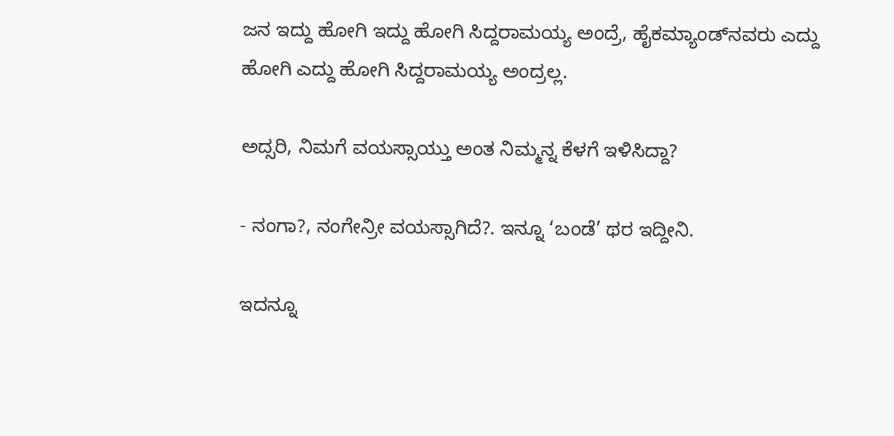ಜನ ಇದ್ದು ಹೋಗಿ ಇದ್ದು ಹೋಗಿ ಸಿದ್ದರಾಮಯ್ಯ ಅಂದ್ರೆ, ಹೈಕಮ್ಯಾಂಡ್‌ನವರು ಎದ್ದು ಹೋಗಿ ಎದ್ದು ಹೋಗಿ ಸಿದ್ದರಾಮಯ್ಯ ಅಂದ್ರಲ್ಲ.

ಅದ್ಸರಿ, ನಿಮಗೆ ವಯಸ್ಸಾಯ್ತು ಅಂತ ನಿಮ್ಮನ್ನ ಕೆಳಗೆ ಇಳಿಸಿದ್ದಾ?

- ನಂಗಾ?, ನಂಗೇನ್ರೀ ವಯಸ್ಸಾಗಿದೆ?. ಇನ್ನೂ ‘ಬಂಡೆ’ ಥರ ಇದ್ದೀನಿ.

ಇದನ್ನೂ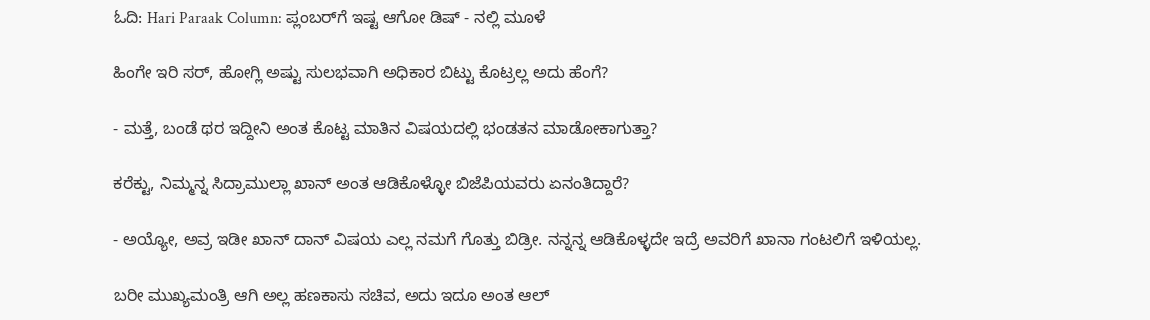ಓದಿ: Hari Paraak Column: ಪ್ಲಂಬರ್‌ಗೆ ಇಷ್ಟ ಆಗೋ ಡಿಷ್ - ನಲ್ಲಿ ಮೂಳೆ

ಹಿಂಗೇ ಇರಿ ಸರ್, ಹೋಗ್ಲಿ ಅಷ್ಟು ಸುಲಭವಾಗಿ ಅಧಿಕಾರ ಬಿಟ್ಟು ಕೊಟ್ರಲ್ಲ ಅದು ಹೆಂಗೆ?

- ಮತ್ತೆ, ಬಂಡೆ ಥರ ಇದ್ದೀನಿ ಅಂತ ಕೊಟ್ಟ ಮಾತಿನ ವಿಷಯದಲ್ಲಿ ಭಂಡತನ ಮಾಡೋಕಾಗುತ್ತಾ?

ಕರೆಕ್ಟು, ನಿಮ್ಮನ್ನ ಸಿದ್ರಾಮುಲ್ಲಾ ಖಾನ್ ಅಂತ ಆಡಿಕೊಳ್ಳೋ ಬಿಜೆಪಿಯವರು ಏನಂತಿದ್ದಾರೆ?

- ಅಯ್ಯೋ, ಅವ್ರ ಇಡೀ ಖಾನ್ ದಾನ್ ವಿಷಯ ಎಲ್ಲ ನಮಗೆ ಗೊತ್ತು ಬಿಡ್ರೀ. ನನ್ನನ್ನ ಆಡಿಕೊಳ್ಳದೇ ಇದ್ರೆ ಅವರಿಗೆ ಖಾನಾ ಗಂಟಲಿಗೆ ಇಳಿಯಲ್ಲ.

ಬರೀ ಮುಖ್ಯಮಂತ್ರಿ ಆಗಿ ಅಲ್ಲ ಹಣಕಾಸು ಸಚಿವ, ಅದು ಇದೂ ಅಂತ ಆಲ್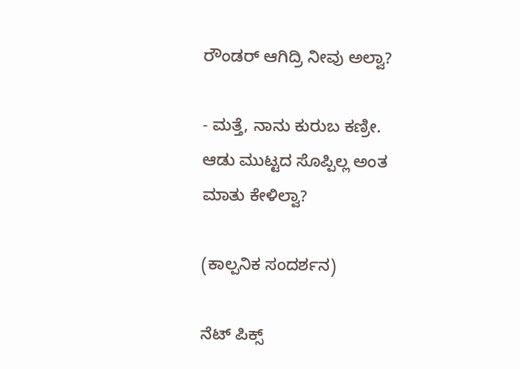ರೌಂಡರ್ ಆಗಿದ್ರಿ ನೀವು ಅಲ್ವಾ?

- ಮತ್ತೆ, ನಾನು ಕುರುಬ ಕಣ್ರೀ. ಆಡು ಮುಟ್ಟದ ಸೊಪ್ಪಿಲ್ಲ ಅಂತ ಮಾತು ಕೇಳಿಲ್ವಾ?

(ಕಾಲ್ಪನಿಕ ಸಂದರ್ಶನ)

ನೆಟ್‌ ಪಿಕ್ಸ್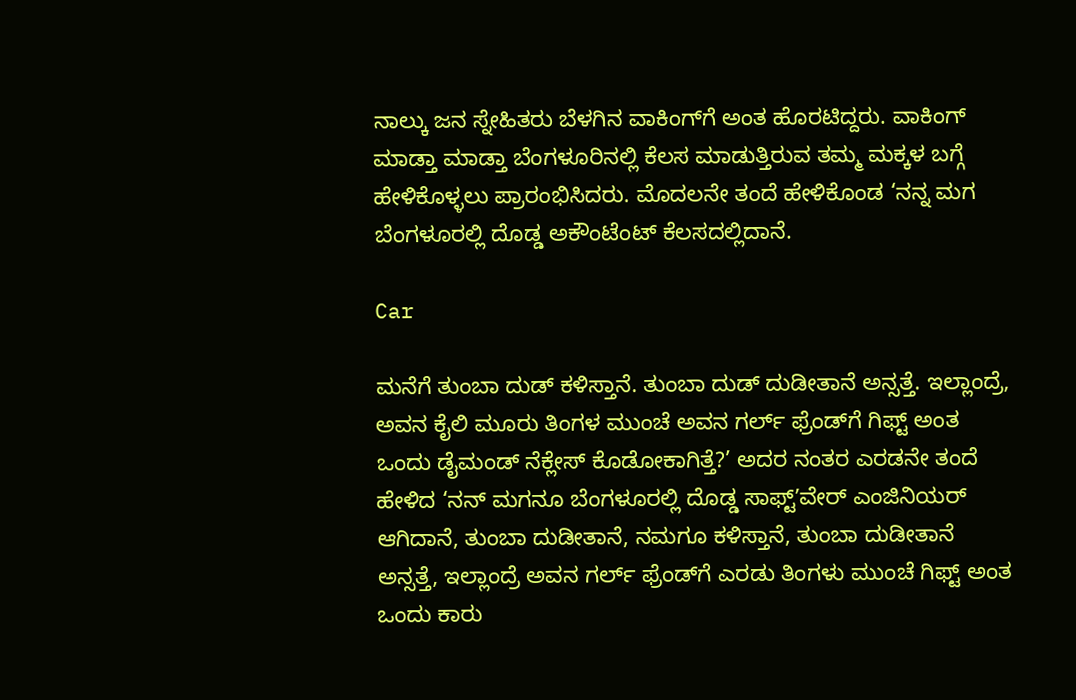ನಾಲ್ಕು ಜನ ಸ್ನೇಹಿತರು ಬೆಳಗಿನ ವಾಕಿಂಗ್‌ಗೆ ಅಂತ ಹೊರಟಿದ್ದರು. ವಾಕಿಂಗ್ ಮಾಡ್ತಾ ಮಾಡ್ತಾ ಬೆಂಗಳೂರಿನಲ್ಲಿ ಕೆಲಸ ಮಾಡುತ್ತಿರುವ ತಮ್ಮ ಮಕ್ಕಳ ಬಗ್ಗೆ ಹೇಳಿಕೊಳ್ಳಲು ಪ್ರಾರಂಭಿಸಿದರು. ಮೊದಲನೇ ತಂದೆ ಹೇಳಿಕೊಂಡ ‘ನನ್ನ ಮಗ ಬೆಂಗಳೂರಲ್ಲಿ ದೊಡ್ಡ ಅಕೌಂಟೆಂಟ್ ಕೆಲಸದಲ್ಲಿದಾನೆ.

Car

ಮನೆಗೆ ತುಂಬಾ ದುಡ್ ಕಳಿಸ್ತಾನೆ. ತುಂಬಾ ದುಡ್ ದುಡೀತಾನೆ ಅನ್ಸತ್ತೆ. ಇಲ್ಲಾಂದ್ರೆ, ಅವನ ಕೈಲಿ ಮೂರು ತಿಂಗಳ ಮುಂಚೆ ಅವನ ಗರ್ಲ್ ಫ್ರೆಂಡ್‌ಗೆ ಗಿಫ್ಟ್ ಅಂತ ಒಂದು ಡೈಮಂಡ್ ನೆಕ್ಲೇಸ್ ಕೊಡೋಕಾಗಿತ್ತೆ?’ ಅದರ ನಂತರ ಎರಡನೇ ತಂದೆ ಹೇಳಿದ ‘ನನ್ ಮಗನೂ ಬೆಂಗಳೂರಲ್ಲಿ ದೊಡ್ಡ ಸಾಫ್ಟ್ʼವೇರ್ ಎಂಜಿನಿಯರ್ ಆಗಿದಾನೆ, ತುಂಬಾ ದುಡೀತಾನೆ, ನಮಗೂ ಕಳಿಸ್ತಾನೆ, ತುಂಬಾ ದುಡೀತಾನೆ ಅನ್ಸತ್ತೆ, ಇಲ್ಲಾಂದ್ರೆ ಅವನ ಗರ್ಲ್ ಫ್ರೆಂಡ್‌ಗೆ ಎರಡು ತಿಂಗಳು ಮುಂಚೆ ಗಿಫ್ಟ್ ಅಂತ ಒಂದು ಕಾರು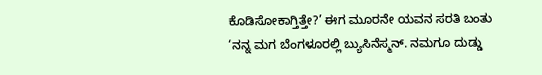ಕೊಡಿಸೋಕಾಗ್ತಿತ್ತೇ?’ ಈಗ ಮೂರನೇ ಯವನ ಸರತಿ ಬಂತು ‘ನನ್ನ ಮಗ ಬೆಂಗಳೂರಲ್ಲಿ ಬ್ಯುಸಿನೆಸ್ಮನ್. ನಮಗೂ ದುಡ್ಡು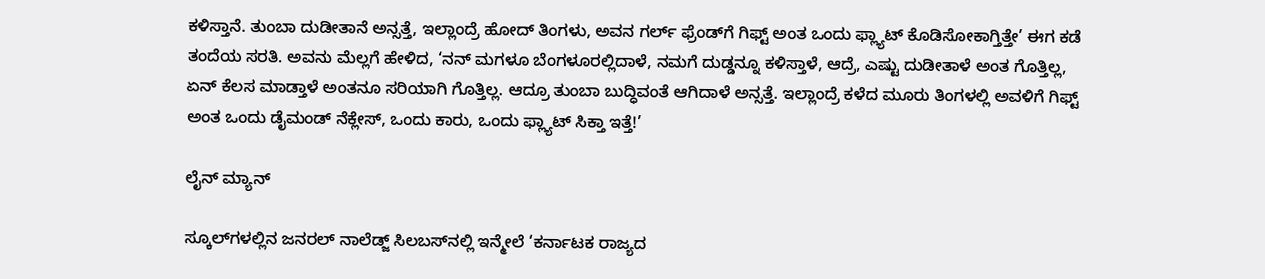ಕಳಿಸ್ತಾನೆ. ತುಂಬಾ ದುಡೀತಾನೆ ಅನ್ಸತ್ತೆ, ಇಲ್ಲಾಂದ್ರೆ ಹೋದ್ ತಿಂಗಳು, ಅವನ ಗರ್ಲ್ ಫ್ರೆಂಡ್‌ಗೆ ಗಿಫ್ಟ್ ಅಂತ ಒಂದು ಫ್ಲ್ಯಾಟ್ ಕೊಡಿಸೋಕಾಗ್ತಿತ್ತೇ’ ಈಗ ಕಡೆ ತಂದೆಯ ಸರತಿ. ಅವನು ಮೆಲ್ಲಗೆ ಹೇಳಿದ, ‘ನನ್ ಮಗಳೂ ಬೆಂಗಳೂರಲ್ಲಿದಾಳೆ, ನಮಗೆ ದುಡ್ಡನ್ನೂ ಕಳಿಸ್ತಾಳೆ, ಆದ್ರೆ, ಎಷ್ಟು ದುಡೀತಾಳೆ ಅಂತ ಗೊತ್ತಿಲ್ಲ, ಏನ್ ಕೆಲಸ ಮಾಡ್ತಾಳೆ ಅಂತನೂ ಸರಿಯಾಗಿ ಗೊತ್ತಿಲ್ಲ. ಆದ್ರೂ ತುಂಬಾ ಬುದ್ಧಿವಂತೆ ಆಗಿದಾಳೆ ಅನ್ಸತ್ತೆ. ಇಲ್ಲಾಂದ್ರೆ ಕಳೆದ ಮೂರು ತಿಂಗಳಲ್ಲಿ ಅವಳಿಗೆ ಗಿಫ್ಟ್ ಅಂತ ಒಂದು ಡೈಮಂಡ್ ನೆಕ್ಲೇಸ್, ಒಂದು ಕಾರು, ಒಂದು ಫ್ಲ್ಯಾಟ್ ಸಿಕ್ತಾ ಇತ್ತೆ!’

ಲೈನ್‌ ಮ್ಯಾನ್

ಸ್ಕೂಲ್‌ಗಳಲ್ಲಿನ ಜನರಲ್ ನಾಲೆಡ್ಜ್ ಸಿಲಬಸ್‌ನಲ್ಲಿ ಇನ್ಮೇಲೆ ‘ಕರ್ನಾಟಕ ರಾಜ್ಯದ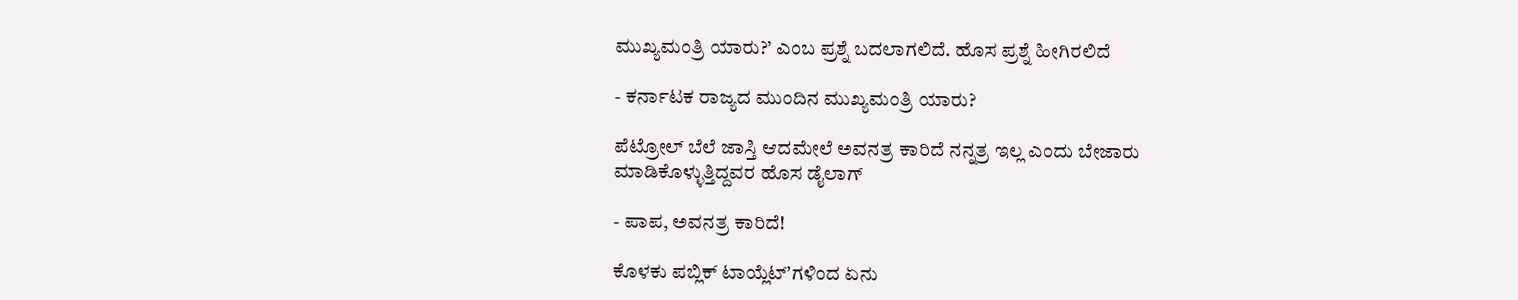ಮುಖ್ಯಮಂತ್ರಿ ಯಾರು?’ ಎಂಬ ಪ್ರಶ್ನೆ ಬದಲಾಗಲಿದೆ. ಹೊಸ ಪ್ರಶ್ನೆ ಹೀಗಿರಲಿದೆ

- ಕರ್ನಾಟಕ ರಾಜ್ಯದ ಮುಂದಿನ ಮುಖ್ಯಮಂತ್ರಿ ಯಾರು?

ಪೆಟ್ರೋಲ್ ಬೆಲೆ ಜಾಸ್ತಿ ಆದಮೇಲೆ ಅವನತ್ರ ಕಾರಿದೆ ನನ್ನತ್ರ ಇಲ್ಲ ಎಂದು ಬೇಜಾರು ಮಾಡಿಕೊಳ್ಳುತ್ತಿದ್ದವರ ಹೊಸ ಡೈಲಾಗ್

- ಪಾಪ, ಅವನತ್ರ ಕಾರಿದೆ!

ಕೊಳಕು ಪಬ್ಲಿಕ್ ಟಾಯ್ಲೆಟ್ʼಗಳಿಂದ ಏನು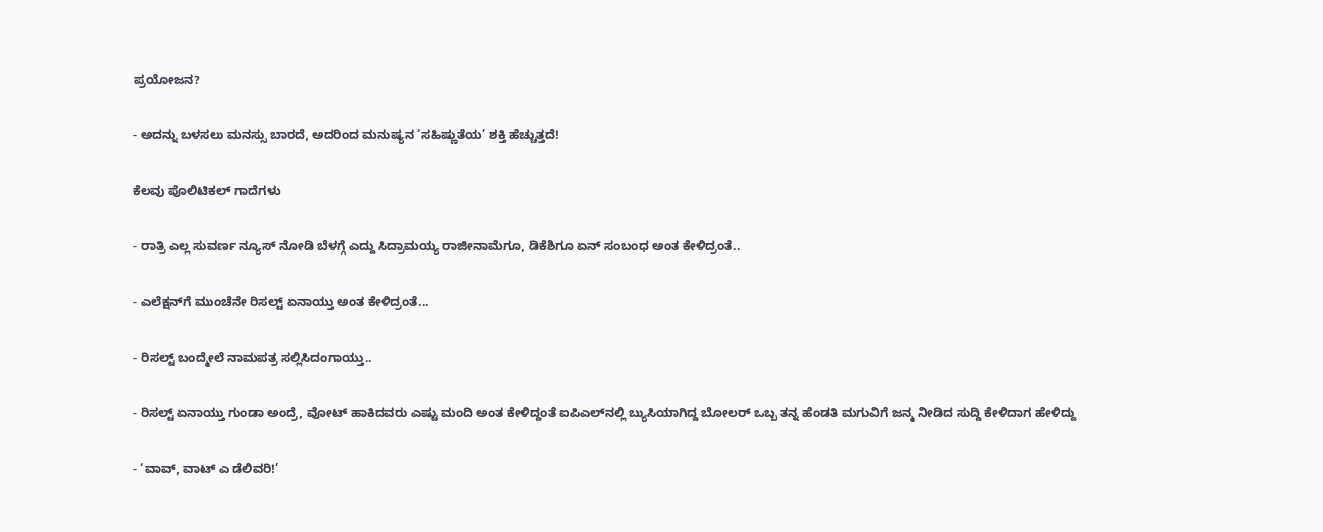ಪ್ರಯೋಜನ?

- ಅದನ್ನು ಬಳಸಲು ಮನಸ್ಸು ಬಾರದೆ, ಅದರಿಂದ ಮನುಷ್ಯನ ‘ಸಹಿಷ್ಣುತೆಯ’ ಶಕ್ತಿ ಹೆಚ್ಚುತ್ತದೆ!

ಕೆಲವು ಪೊಲಿಟಿಕಲ್ ಗಾದೆಗಳು

- ರಾತ್ರಿ ಎಲ್ಲ ಸುವರ್ಣ ನ್ಯೂಸ್ ನೋಡಿ ಬೆಳಗ್ಗೆ ಎದ್ದು ಸಿದ್ರಾಮಯ್ಯ ರಾಜೀನಾಮೆಗೂ, ಡಿಕೆಶಿಗೂ ಏನ್ ಸಂಬಂಧ ಅಂತ ಕೇಳಿದ್ರಂತೆ..

- ಎಲೆಕ್ಷನ್‌ಗೆ ಮುಂಚೆನೇ ರಿಸಲ್ಟ್‌ ಏನಾಯ್ತು ಅಂತ ಕೇಳಿದ್ರಂತೆ...

- ರಿಸಲ್ಟ್ ಬಂದ್ಮೇಲೆ ನಾಮಪತ್ರ ಸಲ್ಲಿಸಿದಂಗಾಯ್ತು..

- ರಿಸಲ್ಟ್‌ ಏನಾಯ್ತು ಗುಂಡಾ ಅಂದ್ರೆ, ವೋಟ್ ಹಾಕಿದವರು ಎಷ್ಟು ಮಂದಿ ಅಂತ ಕೇಳಿದ್ದಂತೆ ಐಪಿಎಲ್‌ನಲ್ಲಿ ಬ್ಯುಸಿಯಾಗಿದ್ದ ಬೋಲರ್ ಒಬ್ಬ ತನ್ನ ಹೆಂಡತಿ ಮಗುವಿಗೆ ಜನ್ಮ ನೀಡಿದ ಸುದ್ದಿ ಕೇಳಿದಾಗ ಹೇಳಿದ್ದು

- ‘ವಾವ್, ವಾಟ್ ಎ ಡೆಲಿವರಿ!’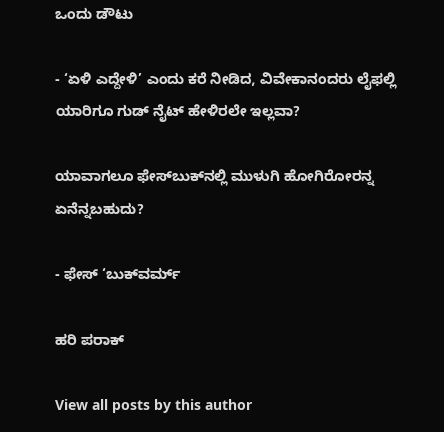ಒಂದು ಡೌಟು

- ‘ಏಳಿ ಎದ್ದೇಳಿ’ ಎಂದು ಕರೆ ನೀಡಿದ, ವಿವೇಕಾನಂದರು ಲೈಫಲ್ಲಿ ಯಾರಿಗೂ ಗುಡ್ ನೈಟ್ ಹೇಳಿರಲೇ ಇಲ್ಲವಾ?

ಯಾವಾಗಲೂ ಫೇಸ್‌ಬುಕ್‌ನಲ್ಲಿ ಮುಳುಗಿ ಹೋಗಿರೋರನ್ನ ಏನೆನ್ನಬಹುದು?

- ಫೇಸ್ ‘ಬುಕ್‌ವರ್ಮ್

ಹರಿ ಪರಾಕ್‌

View all posts by this author